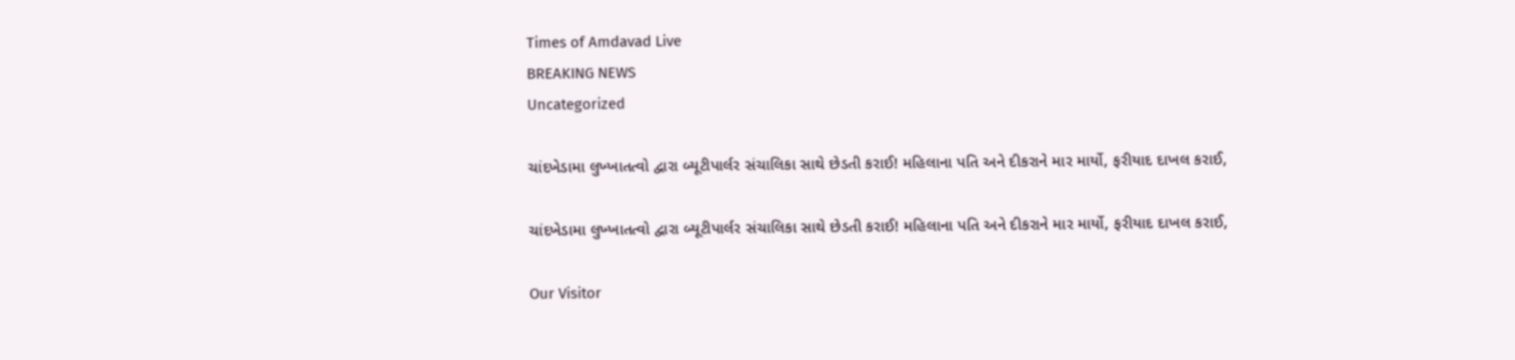Times of Amdavad Live
BREAKING NEWS
Uncategorized

ચાંદખેડામા લુખ્ખાતત્વો દ્વારા બ્યૂટીપાર્લર સંચાલિકા સાથે છેડતી કરાઈ! મહિલાના પતિ અને દીકરાને માર માર્યો, ફરીયાદ દાખલ કરાઈ,

ચાંદખેડામા લુખ્ખાતત્વો દ્વારા બ્યૂટીપાર્લર સંચાલિકા સાથે છેડતી કરાઈ! મહિલાના પતિ અને દીકરાને માર માર્યો, ફરીયાદ દાખલ કરાઈ,

Our Visitor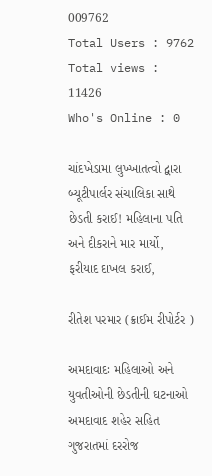009762
Total Users : 9762
Total views : 11426
Who's Online : 0

ચાંદખેડામા લુખ્ખાતત્વો દ્વારા બ્યૂટીપાર્લર સંચાલિકા સાથે છેડતી કરાઈ! મહિલાના પતિ અને દીકરાને માર માર્યો, ફરીયાદ દાખલ કરાઈ,

રીતેશ પરમાર (ક્રાઈમ રીપોર્ટર )

અમદાવાદઃ મહિલાઓ અને યુવતીઓની છેડતીની ઘટનાઓ અમદાવાદ શહેર સહિત ગુજરાતમાં દરરોજ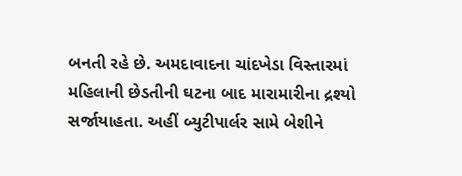બનતી રહે છે. અમદાવાદના ચાંદખેડા વિસ્તારમાં મહિલાની છેડતીની ઘટના બાદ મારામારીના દ્રશ્યો સર્જાયાહતા. અહીં બ્યુટીપાર્લર સામે બેશીને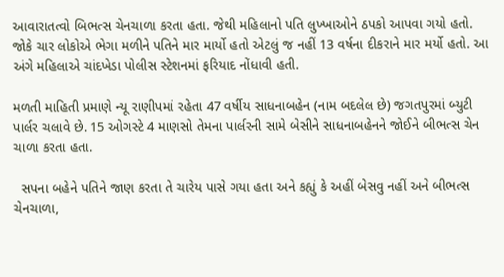આવારાતત્વો બિભત્સ ચેનચાળા કરતા હતા. જેથી મહિલાનો પતિ લુખ્ખાઓને ઠપકો આપવા ગયો હતો. જોકે ચાર લોકોએ ભેગા મળીને પતિને માર માર્યો હતો એટલું જ નહીં 13 વર્ષના દીકરાને માર મર્યો હતો. આ અંગે મહિલાએ ચાંદખેડા પોલીસ સ્ટેશનમાં ફરિયાદ નોંધાવી હતી.

મળતી માહિતી પ્રમાણે ન્યૂ રાણીપમાં રહેતા 47 વર્ષીય સાધનાબહેન (નામ બદલેલ છે) જગતપુરમાં બ્યુટી પાર્લર ચલાવે છે. 15 ઓગસ્ટે 4 માણસો તેમના પાર્લરની સામે બેસીને સાધનાબહેનને જોઈને બીભત્સ ચેન ચાળા કરતા હતા.

  સપના બહેને પતિને જાણ કરતા તે ચારેય પાસે ગયા હતા અને કહ્યું કે અહીં બેસવુ નહીં અને બીભત્સ ચેનચાળા,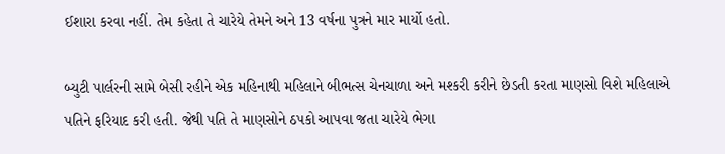ઈશારા કરવા નહીં. તેમ કહેતા તે ચારેયે તેમને અને 13 વર્ષના પુત્રને માર માર્યો હતો.

બ્યુટી પાર્લરની સામે બેસી રહીને એક મહિનાથી મહિલાને બીભત્સ ચેનચાળા અને મશ્કરી કરીને છેડતી કરતા માણસો વિશે મહિલાએ પતિને ફરિયાદ કરી હતી. જેથી પતિ તે માણસોને ઠપકો આપવા જતા ચારેયે ભેગા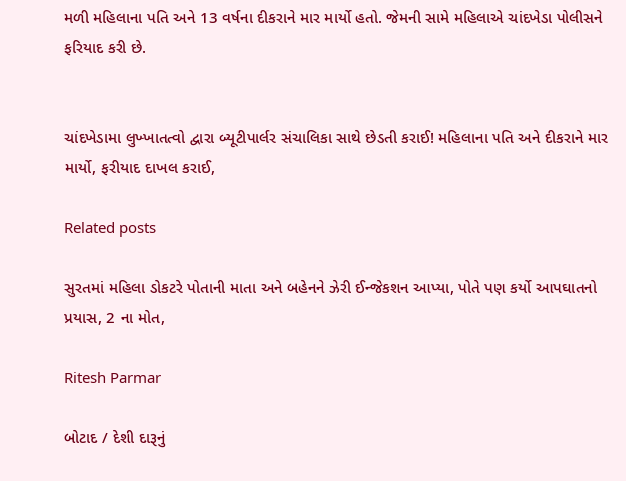મળી મહિલાના પતિ અને 13 વર્ષના દીકરાને માર માર્યો હતો. જેમની સામે મહિલાએ ચાંદખેડા પોલીસને ફરિયાદ કરી છે.


ચાંદખેડામા લુખ્ખાતત્વો દ્વારા બ્યૂટીપાર્લર સંચાલિકા સાથે છેડતી કરાઈ! મહિલાના પતિ અને દીકરાને માર માર્યો, ફરીયાદ દાખલ કરાઈ,

Related posts

સુરતમાં મહિલા ડોકટરે પોતાની માતા અને બહેનને ઝેરી ઈન્જેકશન આપ્યા, પોતે પણ કર્યો આપઘાતનો પ્રયાસ, 2 ના મોત,

Ritesh Parmar

બોટાદ / દેશી દારૂનું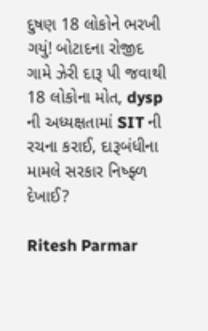દુષણ 18 લોકોને ભરખી ગયું! બોટાદના રોજીદ ગામે ઝેરી દારૂ પી જવાથી 18 લોકોના મોત, dysp ની અધ્યક્ષતામાં SIT ની રચના કરાઈ, દારૂબંધીના મામલે સરકાર નિષ્ફ્ળ દેખાઈ?

Ritesh Parmar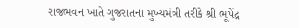રાજભવન ખાતે ગુજરાતના મુખ્યમંત્રી તરીકે શ્રી ભૂપેંદ્ર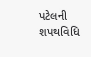પટેલની શપથવિધિ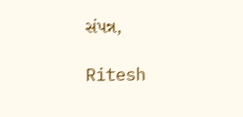સંપન્ન,

Ritesh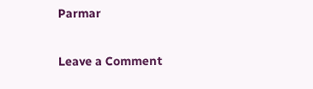Parmar

Leave a Comment